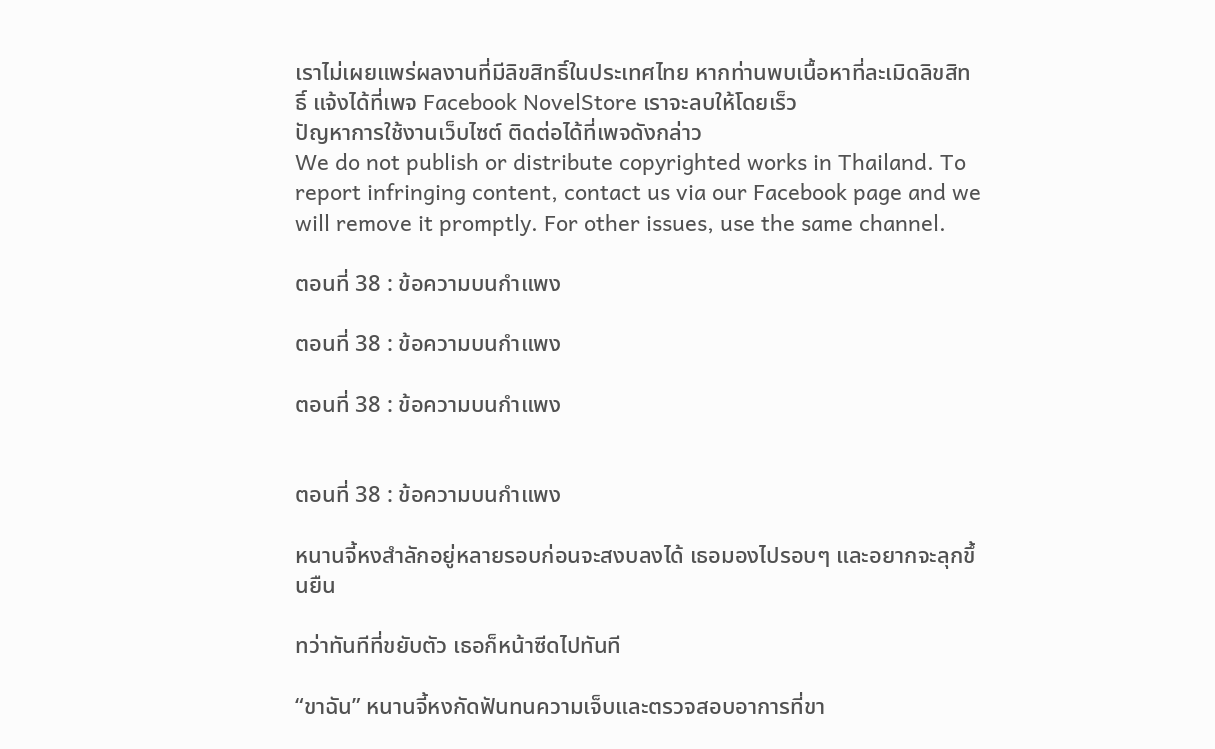เราไม่เผยแพร่ผลงานที่มีลิขสิทธิ์ในประเทศไทย หากท่านพบเนื้อหาที่ละเมิดลิขสิทธิ์ แจ้งได้ที่เพจ Facebook NovelStore เราจะลบให้โดยเร็ว
ปัญหาการใช้งานเว็บไซต์ ติดต่อได้ที่เพจดังกล่าว
We do not publish or distribute copyrighted works in Thailand. To report infringing content, contact us via our Facebook page and we will remove it promptly. For other issues, use the same channel.

ตอนที่ 38 : ข้อความบนกำแพง

ตอนที่ 38 : ข้อความบนกำแพง

ตอนที่ 38 : ข้อความบนกำแพง


ตอนที่ 38 : ข้อความบนกำแพง

หนานจี้หงสำลักอยู่หลายรอบก่อนจะสงบลงได้ เธอมองไปรอบๆ และอยากจะลุกขึ้นยืน

ทว่าทันทีที่ขยับตัว เธอก็หน้าซีดไปทันที

“ขาฉัน” หนานจี้หงกัดฟันทนความเจ็บและตรวจสอบอาการที่ขา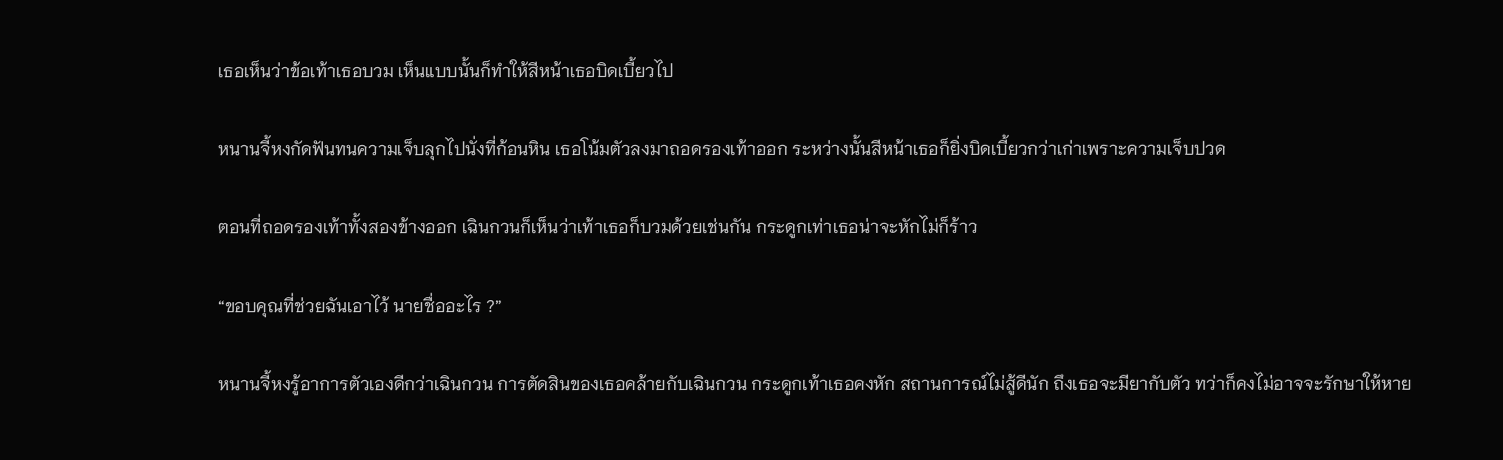เธอเห็นว่าข้อเท้าเธอบวม เห็นแบบนั้นก็ทำให้สีหน้าเธอบิดเบี้ยวไป

หนานจี้หงกัดฟันทนความเจ็บลุกไปนั่งที่ก้อนหิน เธอโน้มตัวลงมาถอดรองเท้าออก ระหว่างนั้นสีหน้าเธอก็ยิ่งบิดเบี้ยวกว่าเก่าเพราะความเจ็บปวด

ตอนที่ถอดรองเท้าทั้งสองข้างออก เฉินกวนก็เห็นว่าเท้าเธอก็บวมด้วยเช่นกัน กระดูกเท่าเธอน่าจะหักไม่ก็ร้าว

“ขอบคุณที่ช่วยฉันเอาไว้ นายชื่ออะไร ?”

หนานจี้หงรู้อาการตัวเองดีกว่าเฉินกวน การตัดสินของเธอคล้ายกับเฉินกวน กระดูกเท้าเธอคงหัก สถานการณ์ไม่สู้ดีนัก ถึงเธอจะมียากับตัว ทว่าก็คงไม่อาจจะรักษาให้หาย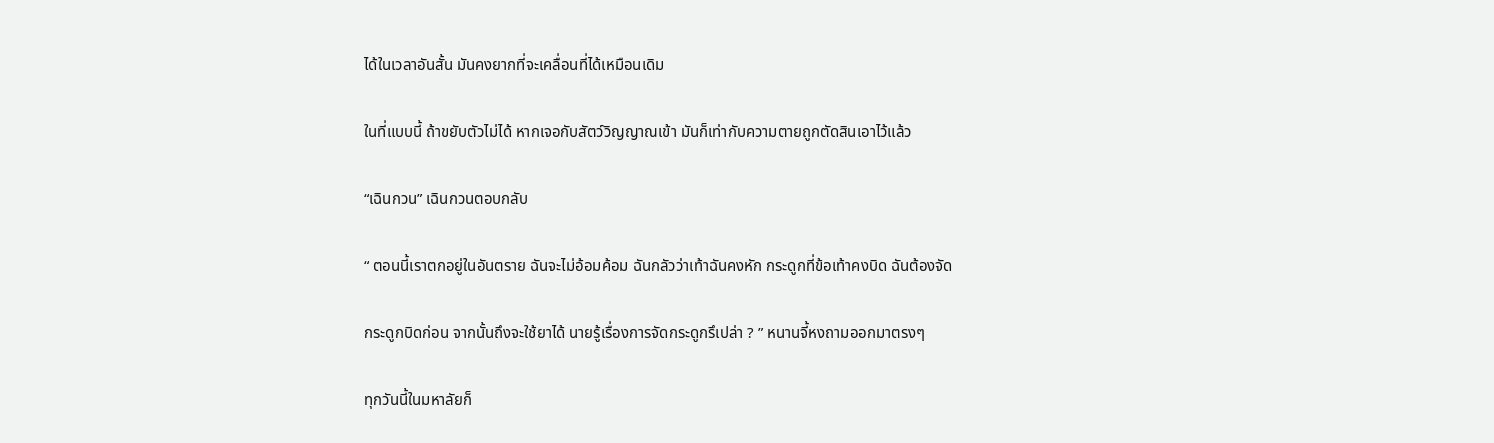ได้ในเวลาอันสั้น มันคงยากที่จะเคลื่อนที่ได้เหมือนเดิม

ในที่แบบนี้ ถ้าขยับตัวไม่ได้ หากเจอกับสัตว์วิญญาณเข้า มันก็เท่ากับความตายถูกตัดสินเอาไว้แล้ว

“เฉินกวน” เฉินกวนตอบกลับ

“ ตอนนี้เราตกอยู่ในอันตราย ฉันจะไม่อ้อมค้อม ฉันกลัวว่าเท้าฉันคงหัก กระดูกที่ข้อเท้าคงบิด ฉันต้องจัด

กระดูกบิดก่อน จากนั้นถึงจะใช้ยาได้ นายรู้เรื่องการจัดกระดูกรึเปล่า ? ” หนานจี้หงถามออกมาตรงๆ

ทุกวันนี้ในมหาลัยก็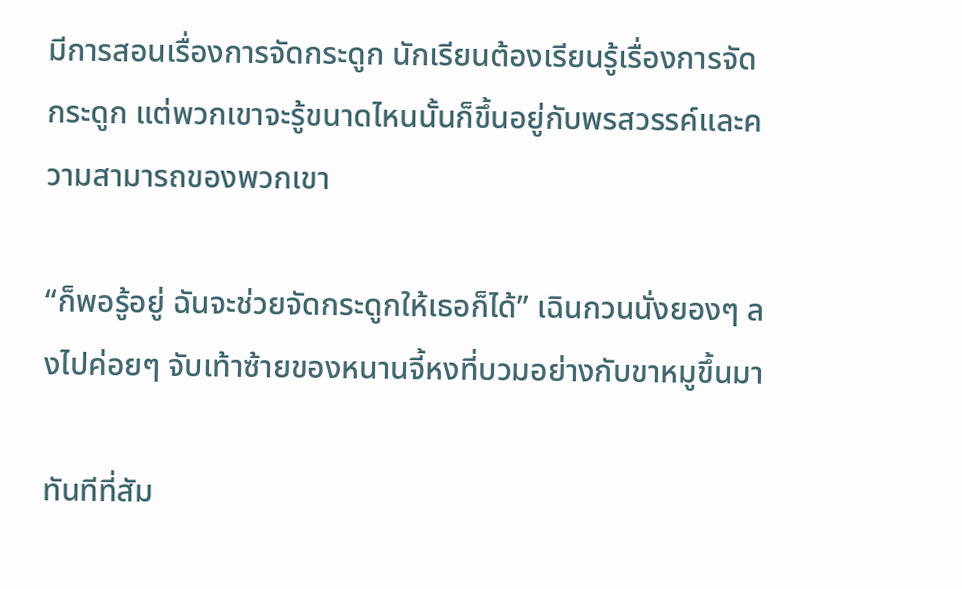มีการสอนเรื่องการจัดกระดูก นักเรียนต้องเรียนรู้เรื่องการจัดกระดูก แต่พวกเขาจะรู้ขนาดไหนนั้นก็ขึ้นอยู่กับพรสวรรค์และความสามารถของพวกเขา

“ก็พอรู้อยู่ ฉันจะช่วยจัดกระดูกให้เธอก็ได้” เฉินกวนนั่งยองๆ ลงไปค่อยๆ จับเท้าซ้ายของหนานจี้หงที่บวมอย่างกับขาหมูขึ้นมา

ทันทีที่สัม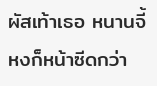ผัสเท้าเธอ หนานจี้หงก็หน้าซีดกว่า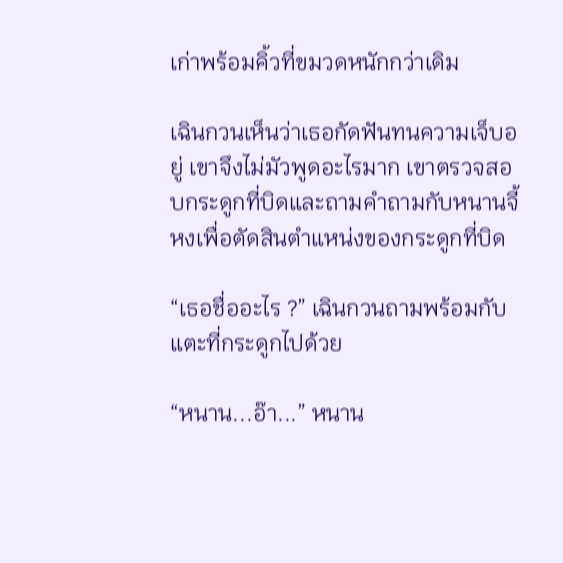เก่าพร้อมคิ้วที่ขมวดหนักกว่าเดิม

เฉินกวนเห็นว่าเธอกัดฟันทนความเจ็บอยู่ เขาจึงไม่มัวพูดอะไรมาก เขาตรวจสอบกระดูกที่บิดและถามคำถามกับหนานจี้หงเพื่อตัดสินตำแหน่งของกระดูกที่บิด

“เธอชื่ออะไร ?” เฉินกวนถามพร้อมกับแตะที่กระดูกไปด้วย

“หนาน...อ๊า...” หนาน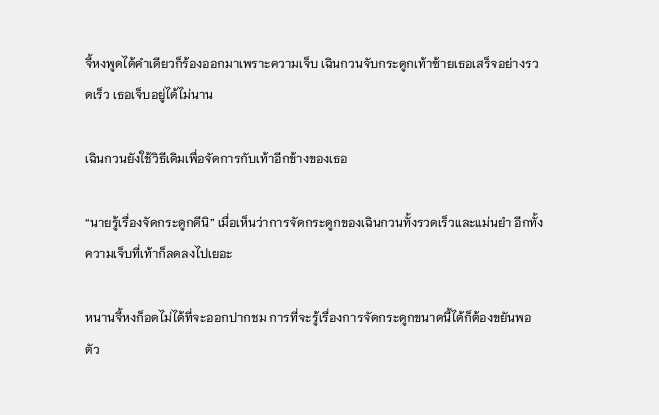จี้หงพูดได้คำเดียวก็ร้องออกมาเพราะความเจ็บ เฉินกวนจับกระดูกเท้าซ้ายเธอเสร็จอย่างรวดเร็ว เธอเจ็บอยู่ได้ไม่นาน

เฉินกวนยังใช้วิธีเดิมเพื่อจัดการกับเท้าอีกข้างของเธอ

“นายรู้เรื่องจัดกระดูกดีนิ” เมื่อเห็นว่าการจัดกระดูกของเฉินกวนทั้งรวดเร็วและแม่นยำ อีกทั้งความเจ็บที่เท้าก็ลดลงไปเยอะ

หนานจี้หงก็อดไม่ได้ที่จะออกปากชม การที่จะรู้เรื่องการจัดกระดูกขนาดนี้ได้ก็ต้องขยันพอตัว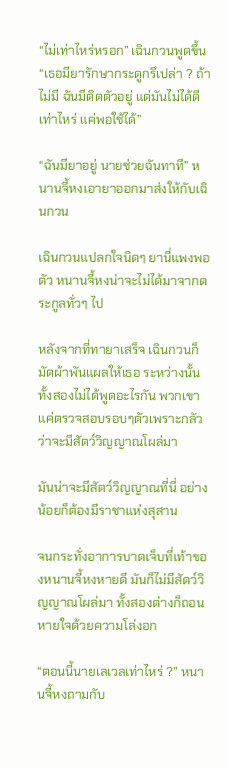“ไม่เท่าไหร่หรอก” เฉินกวนพูดขึ้น “เธอมียารักษากระดูกรึเปล่า ? ถ้าไม่มี ฉันมีติดตัวอยู่ แต่มันไม่ได้ดีเท่าไหร่ แค่พอใช้ได้”

“ฉันมียาอยู่ นายช่วยฉันทาที” หนานจี้หงเอายาออกมาส่งให้กับเฉินกวน

เฉินกวนแปลกใจนิดๆ ยานี่แพงพอตัว หนานจี้หงน่าจะไม่ได้มาจากตระกูลทั่วๆ ไป

หลังจากที่ทายาเสร็จ เฉินกวนก็มัดผ้าพันแผลให้เธอ ระหว่างนั้นทั้งสองไม่ได้พูดอะไรกัน พวกเขาแค่ตรวจสอบรอบๆตัวเพราะกลัวว่าจะมีสัตว์วิญญาณโผล่มา

มันน่าจะมีสัตว์วิญญาณที่นี่ อย่างน้อยก็ต้องมีราชาแห่งสุสาน

จนกระทั่งอาการบาดเจ็บที่เท้าของหนานจี้หงหายดี มันก็ไม่มีสัตว์วิญญาณโผล่มา ทั้งสองต่างก็ถอนหายใจด้วยความโล่งอก

“ตอนนี้นายเลเวลเท่าไหร่ ?” หนานจี้หงถามกับ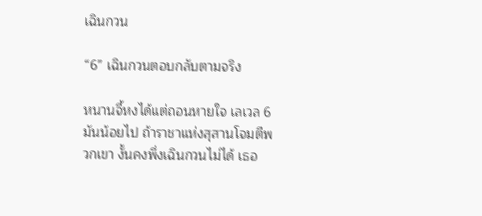เฉินกวน

“6” เฉินกวนตอบกลับตามจริง

หนานจี้หงได้แต่ถอนหายใจ เลเวล 6 มันน้อยไป ถ้าราชาแห่งสุสานโจมตีพวกเขา งั้นคงพึ่งเฉินกวนไม่ได้ เธอ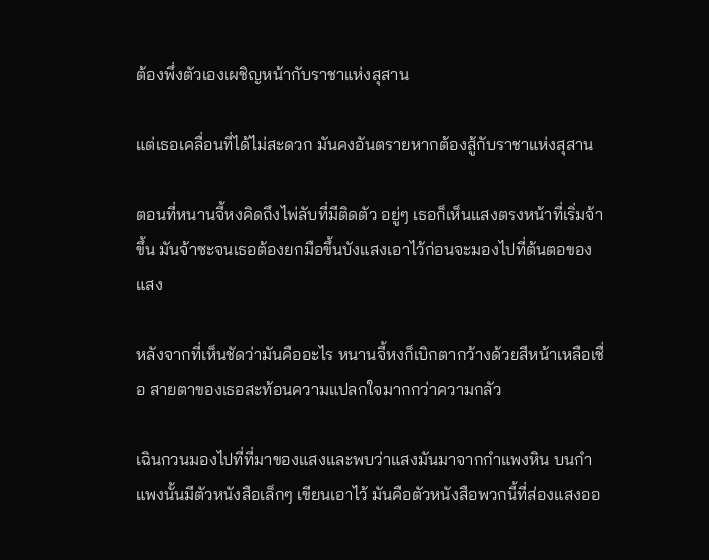ต้องพึ่งตัวเองเผชิญหน้ากับราชาแห่งสุสาน

แต่เธอเคลื่อนที่ได้ไม่สะดวก มันคงอันตรายหากต้องสู้กับราชาแห่งสุสาน

ตอนที่หนานจี้หงคิดถึงไพ่ลับที่มีติดตัว อยู่ๆ เธอก็เห็นแสงตรงหน้าที่เริ่มจ้าขึ้น มันจ้าซะจนเธอต้องยกมือขึ้นบังแสงเอาไว้ก่อนจะมองไปที่ต้นตอของแสง

หลังจากที่เห็นชัดว่ามันคืออะไร หนานจี้หงก็เบิกตากว้างด้วยสีหน้าเหลือเชื่อ สายตาของเธอสะท้อนความแปลกใจมากกว่าความกลัว

เฉินกวนมองไปที่ที่มาของแสงและพบว่าแสงมันมาจากกำแพงหิน บนกำแพงนั้นมีตัวหนังสือเล็กๆ เขียนเอาไว้ มันคือตัวหนังสือพวกนี้ที่ส่องแสงออ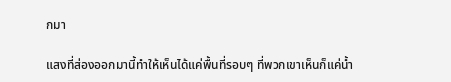กมา

แสงที่ส่องออกมานี้ทำให้เห็นได้แค่พื้นที่รอบๆ ที่พวกเขาเห็นก็แค่น้ำ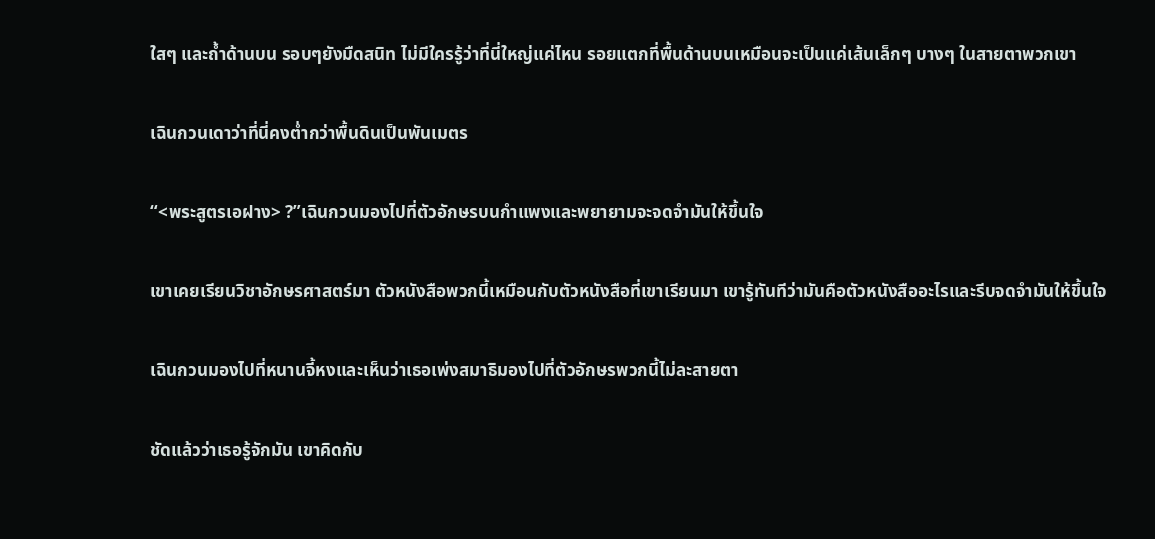ใสๆ และถ้ำด้านบน รอบๆยังมืดสนิท ไม่มีใครรู้ว่าที่นี่ใหญ่แค่ไหน รอยแตกที่พื้นด้านบนเหมือนจะเป็นแค่เส้นเล็กๆ บางๆ ในสายตาพวกเขา

เฉินกวนเดาว่าที่นี่คงต่ำกว่าพื้นดินเป็นพันเมตร

“<พระสูตรเอฝาง> ?”เฉินกวนมองไปที่ตัวอักษรบนกำแพงและพยายามจะจดจำมันให้ขึ้นใจ

เขาเคยเรียนวิชาอักษรศาสตร์มา ตัวหนังสือพวกนี้เหมือนกับตัวหนังสือที่เขาเรียนมา เขารู้ทันทีว่ามันคือตัวหนังสืออะไรและรีบจดจำมันให้ขึ้นใจ

เฉินกวนมองไปที่หนานจี้หงและเห็นว่าเธอเพ่งสมาธิมองไปที่ตัวอักษรพวกนี้ไม่ละสายตา

ชัดแล้วว่าเธอรู้จักมัน เขาคิดกับ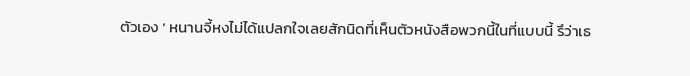ตัวเอง ‘ หนานจี้หงไม่ได้แปลกใจเลยสักนิดที่เห็นตัวหนังสือพวกนี้ในที่แบบนี้ รึว่าเธ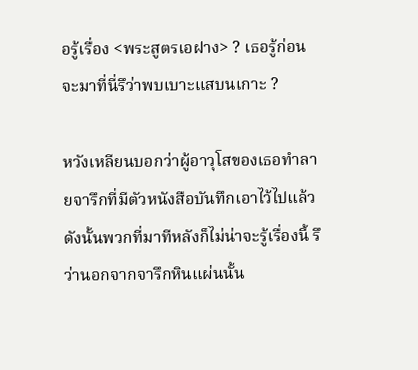อรู้เรื่อง <พระสูตรเอฝาง> ? เธอรู้ก่อนจะมาที่นี่รึว่าพบเบาะแสบนเกาะ ?

หวังเหลียนบอกว่าผู้อาวุโสของเธอทำลายจารึกที่มีตัวหนังสือบันทึกเอาไว้ไปแล้ว ดังนั้นพวกที่มาทีหลังก็ไม่น่าจะรู้เรื่องนี้ รึว่านอกจากจารึกหินแผ่นนั้น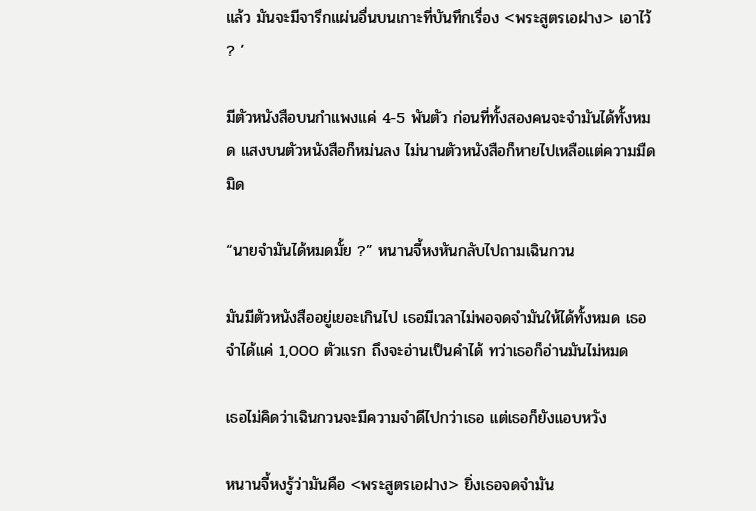แล้ว มันจะมีจารึกแผ่นอื่นบนเกาะที่บันทึกเรื่อง <พระสูตรเอฝาง> เอาไว้ ? ’

มีตัวหนังสือบนกำแพงแค่ 4-5 พันตัว ก่อนที่ทั้งสองคนจะจำมันได้ทั้งหมด แสงบนตัวหนังสือก็หม่นลง ไม่นานตัวหนังสือก็หายไปเหลือแต่ความมืดมิด

“นายจำมันได้หมดมั้ย ?” หนานจี้หงหันกลับไปถามเฉินกวน

มันมีตัวหนังสืออยู่เยอะเกินไป เธอมีเวลาไม่พอจดจำมันให้ได้ทั้งหมด เธอจำได้แค่ 1,000 ตัวแรก ถึงจะอ่านเป็นคำได้ ทว่าเธอก็อ่านมันไม่หมด

เธอไม่คิดว่าเฉินกวนจะมีความจำดีไปกว่าเธอ แต่เธอก็ยังแอบหวัง

หนานจี้หงรู้ว่ามันคือ <พระสูตรเอฝาง> ยิ่งเธอจดจำมัน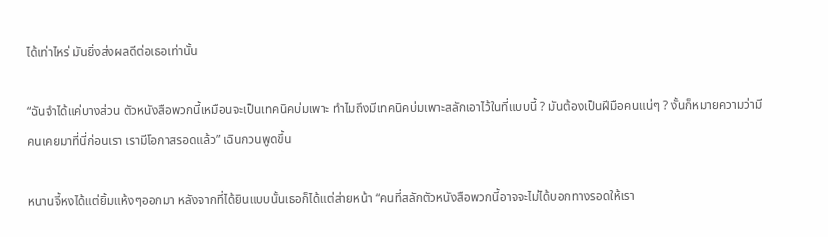ได้เท่าไหร่ มันยิ่งส่งผลดีต่อเธอเท่านั้น

“ฉันจำได้แค่บางส่วน ตัวหนังสือพวกนี้เหมือนจะเป็นเทคนิคบ่มเพาะ ทำไมถึงมีเทคนิคบ่มเพาะสลักเอาไว้ในที่แบบนี้ ? มันต้องเป็นฝีมือคนแน่ๆ ? งั้นก็หมายความว่ามีคนเคยมาที่นี่ก่อนเรา เรามีโอกาสรอดแล้ว” เฉินกวนพูดขึ้น

หนานจี้หงได้แต่ยิ้มแห้งๆออกมา หลังจากที่ได้ยินแบบนั้นเธอก็ได้แต่ส่ายหน้า “คนที่สลักตัวหนังสือพวกนี้อาจจะไม่ได้บอกทางรอดให้เรา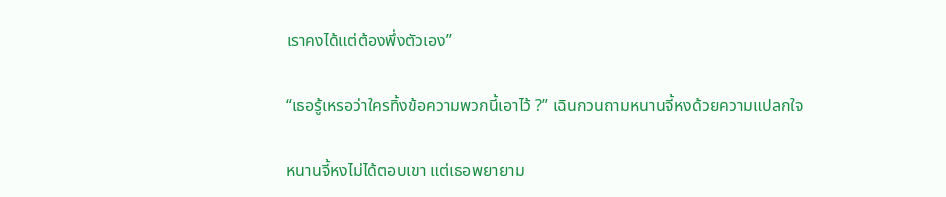เราคงได้แต่ต้องพึ่งตัวเอง”

“เธอรู้เหรอว่าใครทิ้งข้อความพวกนี้เอาไว้ ?” เฉินกวนถามหนานจี้หงด้วยความแปลกใจ

หนานจี้หงไม่ได้ตอบเขา แต่เธอพยายาม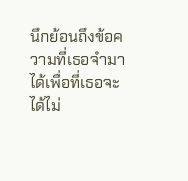นึกย้อนถึงข้อความที่เธอจำมาได้เพื่อที่เธอจะได้ไม่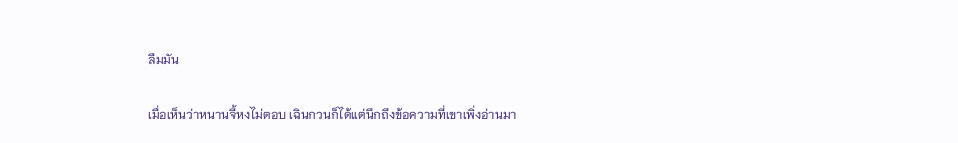ลืมมัน

เมื่อเห็นว่าหนานจี้หงไม่ตอบ เฉินกวนก็ได้แต่นึกถึงข้อความที่เขาเพิ่งอ่านมา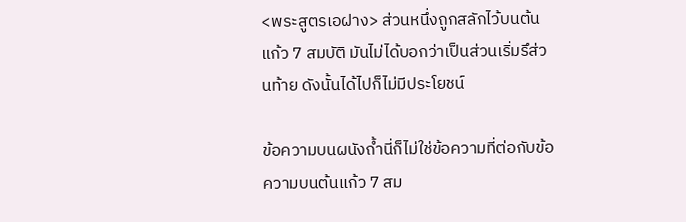<พระสูตรเอฝาง> ส่วนหนึ่งถูกสลักไว้บนต้นแก้ว 7 สมบัติ มันไม่ได้บอกว่าเป็นส่วนเริ่มรึส่วนท้าย ดังนั้นได้ไปก็ไม่มีประโยชน์

ข้อความบนผนังถ้ำนี่ก็ไม่ใช่ข้อความที่ต่อกับข้อความบนต้นแก้ว 7 สม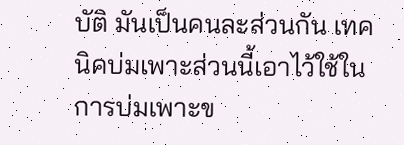บัติ มันเป็นคนละส่วนกัน เทคนิคบ่มเพาะส่วนนี้เอาไว้ใช้ในการบ่มเพาะข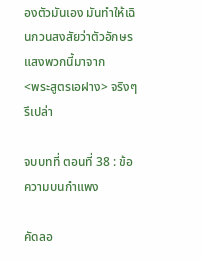องตัวมันเอง มันทำให้เฉินกวนสงสัยว่าตัวอักษรแสงพวกนี้มาจาก          <พระสูตรเอฝาง> จริงๆรึเปล่า

จบบทที่ ตอนที่ 38 : ข้อความบนกำแพง

คัดลอ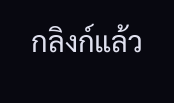กลิงก์แล้ว